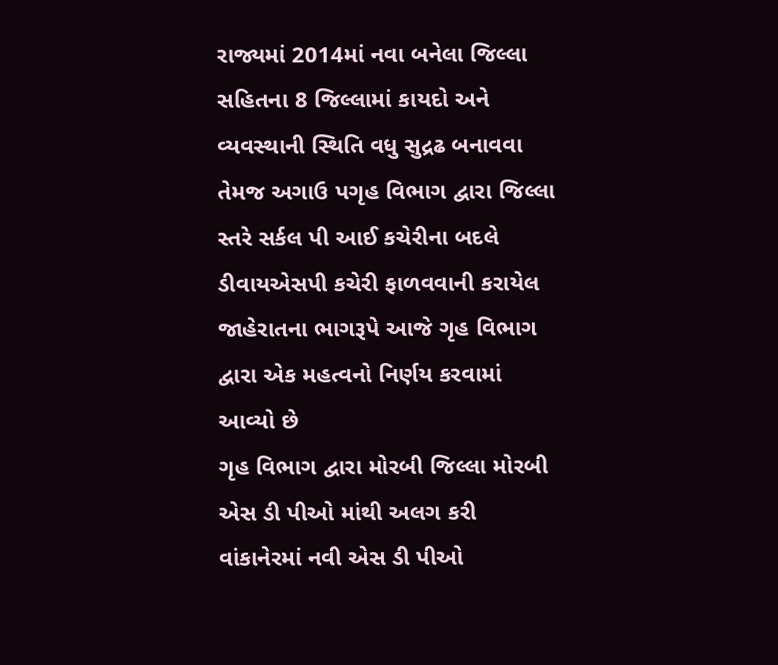રાજ્યમાં 2014માં નવા બનેલા જિલ્લા સહિતના 8 જિલ્લામાં કાયદો અને વ્યવસ્થાની સ્થિતિ વધુ સુદ્રઢ બનાવવા તેમજ અગાઉ પગૃહ વિભાગ દ્વારા જિલ્લા સ્તરે સર્કલ પી આઈ કચેરીના બદલે ડીવાયએસપી કચેરી ફાળવવાની કરાયેલ જાહેરાતના ભાગરૂપે આજે ગૃહ વિભાગ દ્વારા એક મહત્વનો નિર્ણય કરવામાં આવ્યો છે
ગૃહ વિભાગ દ્વારા મોરબી જિલ્લા મોરબી એસ ડી પીઓ માંથી અલગ કરી વાંકાનેરમાં નવી એસ ડી પીઓ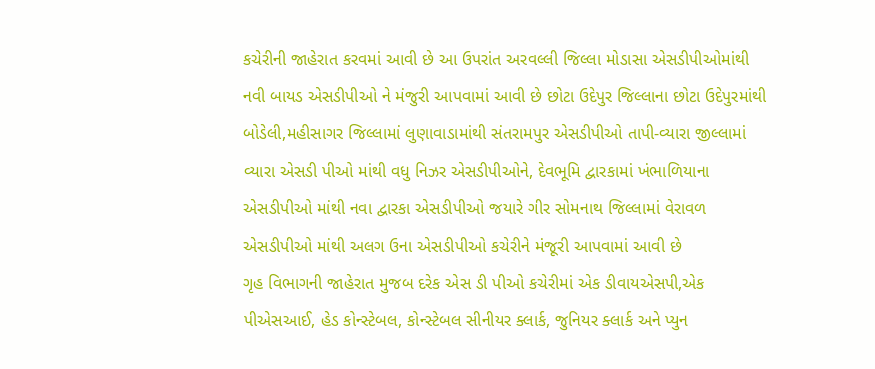કચેરીની જાહેરાત કરવમાં આવી છે આ ઉપરાંત અરવલ્લી જિલ્લા મોડાસા એસડીપીઓમાંથી નવી બાયડ એસડીપીઓ ને મંજુરી આપવામાં આવી છે છોટા ઉદેપુર જિલ્લાના છોટા ઉદેપુરમાંથી બોડેલી,મહીસાગર જિલ્લામાં લુણાવાડામાંથી સંતરામપુર એસડીપીઓ તાપી-વ્યારા જીલ્લામાં વ્યારા એસડી પીઓ માંથી વધુ નિઝર એસડીપીઓને, દેવભૂમિ દ્વારકામાં ખંભાળિયાના એસડીપીઓ માંથી નવા દ્વારકા એસડીપીઓ જયારે ગીર સોમનાથ જિલ્લામાં વેરાવળ એસડીપીઓ માંથી અલગ ઉના એસડીપીઓ કચેરીને મંજૂરી આપવામાં આવી છે
ગૃહ વિભાગની જાહેરાત મુજબ દરેક એસ ડી પીઓ કચેરીમાં એક ડીવાયએસપી,એક પીએસઆઈ, હેડ કોન્સ્ટેબલ, કોન્સ્ટેબલ સીનીયર ક્લાર્ક, જુનિયર ક્લાર્ક અને પ્યુન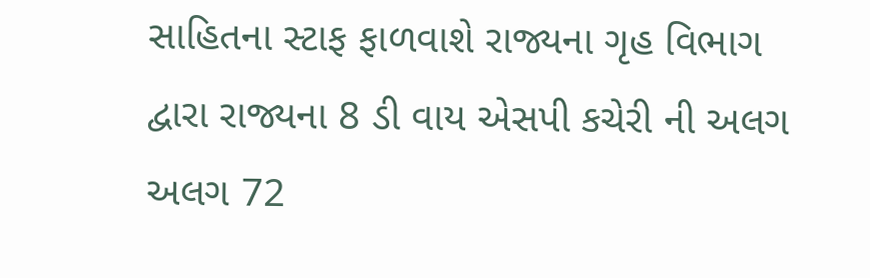સાહિતના સ્ટાફ ફાળવાશે રાજ્યના ગૃહ વિભાગ દ્વારા રાજ્યના 8 ડી વાય એસપી કચેરી ની અલગ અલગ 72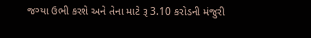જગ્યા ઉભી કરશે અને તેના માટે રૂ 3.10 કરોડની મંજુરી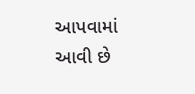આપવામાં આવી છે